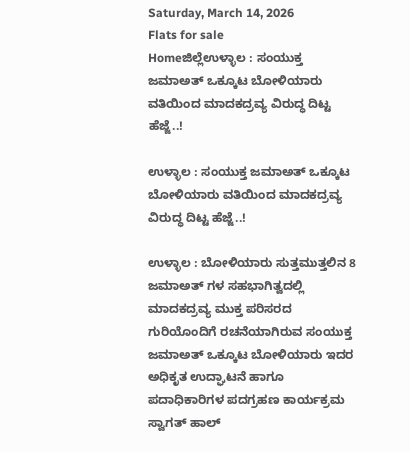Saturday, March 14, 2026
Flats for sale
Homeಜಿಲ್ಲೆಉಳ್ಳಾಲ : ಸಂಯುಕ್ತ ಜಮಾಅತ್ ಒಕ್ಕೂಟ ಬೋಳಿಯಾರು‌ ವತಿಯಿಂದ ಮಾದಕದ್ರವ್ಯ ವಿರುದ್ಧ ದಿಟ್ಟ ಹೆಜ್ಜೆ..!

ಉಳ್ಳಾಲ : ಸಂಯುಕ್ತ ಜಮಾಅತ್ ಒಕ್ಕೂಟ ಬೋಳಿಯಾರು‌ ವತಿಯಿಂದ ಮಾದಕದ್ರವ್ಯ ವಿರುದ್ಧ ದಿಟ್ಟ ಹೆಜ್ಜೆ..!

ಉಳ್ಳಾಲ : ಬೋಳಿಯಾರು ಸುತ್ತಮುತ್ತಲಿನ 8 ಜಮಾಅತ್ ಗಳ ಸಹಭಾಗಿತ್ವದಲ್ಲಿ ಮಾದಕದ್ರವ್ಯ ಮುಕ್ತ ಪರಿಸರದ ಗುರಿಯೊಂದಿಗೆ ರಚನೆಯಾಗಿರುವ ಸಂಯುಕ್ತ ಜಮಾಅತ್ ಒಕ್ಕೂಟ ಬೋಳಿಯಾರು‌ ಇದರ ಅಧಿಕೃತ ಉದ್ಘಾಟನೆ ಹಾಗೂ ಪದಾಧಿಕಾರಿಗಳ ಪದಗ್ರಹಣ ಕಾರ್ಯಕ್ರಮ ಸ್ವಾಗತ್ ಹಾಲ್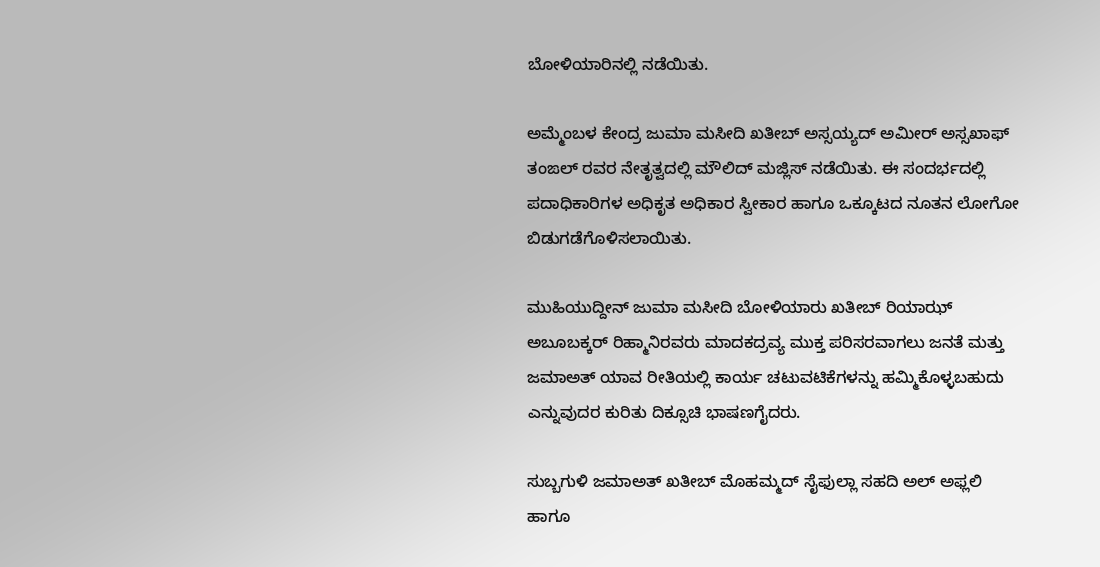ಬೋಳಿಯಾರಿನಲ್ಲಿ ನಡೆಯಿತು.

ಅಮ್ಮೆಂಬಳ ಕೇಂದ್ರ ಜುಮಾ ಮಸೀದಿ ಖತೀಬ್ ಅಸ್ಸಯ್ಯದ್ ಅಮೀರ್ ಅಸ್ಸಖಾಫ್ ತಂಙಲ್ ರವರ ನೇತೃತ್ವದಲ್ಲಿ ಮೌಲಿದ್ ಮಜ್ಲಿಸ್ ನಡೆಯಿತು. ಈ ಸಂದರ್ಭದಲ್ಲಿ ಪದಾಧಿಕಾರಿಗಳ ಅಧಿಕೃತ ಅಧಿಕಾರ ಸ್ವೀಕಾರ ಹಾಗೂ ಒಕ್ಕೂಟದ ನೂತನ ಲೋಗೋ ಬಿಡುಗಡೆಗೊಳಿಸಲಾಯಿತು.

ಮುಹಿಯುದ್ದೀನ್ ಜುಮಾ ಮಸೀದಿ ಬೋಳಿಯಾರು ಖತೀಬ್ ರಿಯಾಝ್ ಅಬೂಬಕ್ಕರ್ ರಿಹ್ಮಾನಿರವರು ಮಾದಕದ್ರವ್ಯ ಮುಕ್ತ ಪರಿಸರವಾಗಲು ಜನತೆ ಮತ್ತು ಜಮಾಅತ್ ಯಾವ ರೀತಿಯಲ್ಲಿ ಕಾರ್ಯ ಚಟುವಟಿಕೆಗಳನ್ನು ಹಮ್ಮಿಕೊಳ್ಳಬಹುದು ಎನ್ನುವುದರ ಕುರಿತು ದಿಕ್ಸೂಚಿ ಭಾಷಣಗೈದರು.

ಸುಬ್ಬಗುಳಿ ಜಮಾಅತ್ ಖತೀಬ್ ಮೊಹಮ್ಮದ್ ಸೈಫುಲ್ಲಾ ಸಹದಿ ಅಲ್ ಅಫ್ಲಲಿ ಹಾಗೂ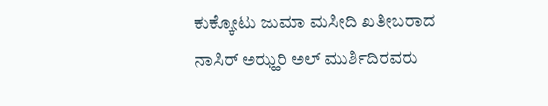ಕುಕ್ಕೋಟು ಜುಮಾ ಮಸೀದಿ ಖತೀಬರಾದ ನಾಸಿರ್ ಅಝ್ಹರಿ ಅಲ್ ಮುರ್ಶಿದಿರವರು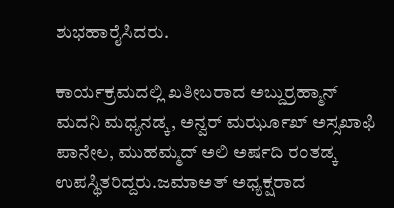ಶುಭಹಾರೈಸಿದರು.

ಕಾರ್ಯಕ್ರಮದಲ್ಲಿ ಖತೀಬರಾದ ಅಬ್ದುರ್ರಹ್ಮಾನ್ ಮದನಿ ಮಧ್ಯನಡ್ಕ, ಅನ್ವರ್ ಮರ್ಝೂಖ್ ಅಸ್ಸಖಾಫಿ ಪಾನೇಲ, ಮುಹಮ್ಮದ್ ಅಲಿ ಅರ್ಷದಿ ರಂತಡ್ಕ ಉಪಸ್ಥಿತರಿದ್ದರು.ಜಮಾಅತ್ ಅಧ್ಯಕ್ಷರಾದ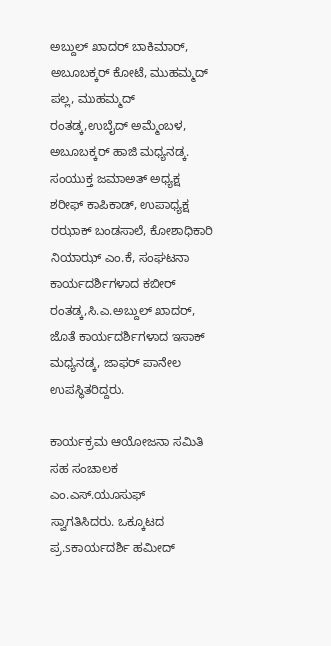ಅಬ್ದುಲ್ ಖಾದರ್ ಬಾಕಿಮಾರ್, ಅಬೂಬಕ್ಕರ್ ಕೋಟೆ, ಮುಹಮ್ಮದ್ ಪಲ್ಲ, ಮುಹಮ್ಮದ್ ರಂತಡ್ಕ,ಉಬೈದ್ ಅಮ್ಮೆಂಬಳ, ಅಬೂಬಕ್ಕರ್ ಹಾಜಿ ಮಧ್ಯನಡ್ಕ. ಸಂಯುಕ್ತ ಜಮಾಅತ್ ಅಧ್ಯಕ್ಷ ಶರೀಫ್ ಕಾಪಿಕಾಡ್, ಉಪಾಧ್ಯಕ್ಷ ರಝಾಕ್ ಬಂಡಸಾಲೆ, ಕೋಶಾಧಿಕಾರಿ ನಿಯಾಝ್ ಎಂ.ಕೆ, ಸಂಘಟನಾ ಕಾರ್ಯದರ್ಶಿಗಳಾದ ಕಬೀರ್ ರಂತಡ್ಕ,ಸಿ.ಎ.ಅಬ್ದುಲ್ ಖಾದರ್, ಜೊತೆ ಕಾರ್ಯದರ್ಶಿಗಳಾದ ಇಸಾಕ್ ಮಧ್ಯನಡ್ಕ, ಜಾಫರ್ ಪಾನೇಲ ಉಪಸ್ಥಿತರಿದ್ದರು.

ಕಾರ್ಯಕ್ರಮ ಆಯೋಜನಾ ಸಮಿತಿ ಸಹ ಸಂಚಾಲಕ ಎಂ.ಎಸ್.ಯೂಸುಫ್ ಸ್ವಾಗತಿಸಿದರು. ಒಕ್ಕೂಟದ ಪ್ರ.sಕಾರ್ಯದರ್ಶಿ ಹಮೀದ್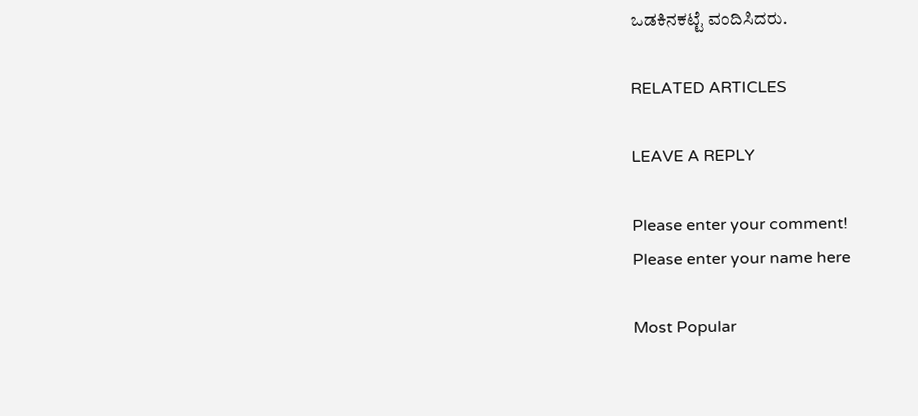ಒಡಕಿನಕಟ್ಟೆ ವಂದಿಸಿದರು.

RELATED ARTICLES

LEAVE A REPLY

Please enter your comment!
Please enter your name here

Most Popular